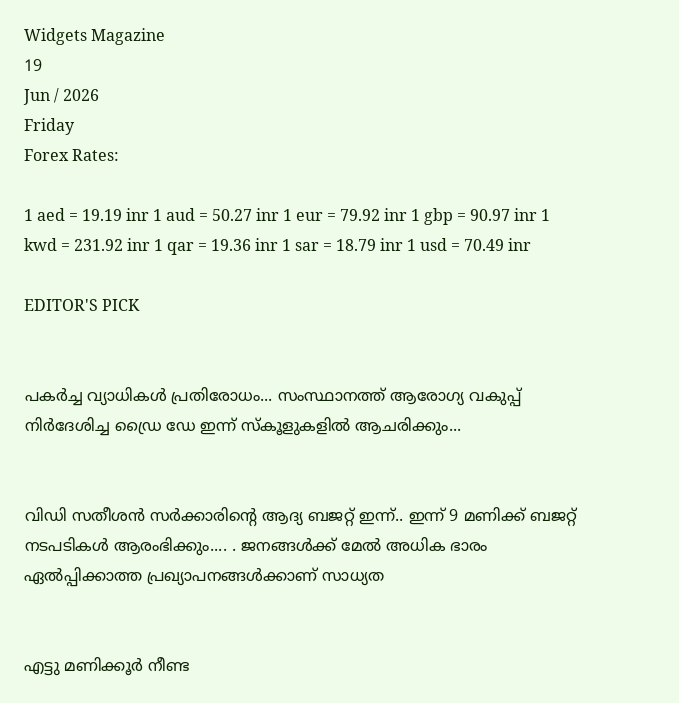Widgets Magazine
19
Jun / 2026
Friday
Forex Rates:

1 aed = 19.19 inr 1 aud = 50.27 inr 1 eur = 79.92 inr 1 gbp = 90.97 inr 1 kwd = 231.92 inr 1 qar = 19.36 inr 1 sar = 18.79 inr 1 usd = 70.49 inr

EDITOR'S PICK


പകർച്ച വ്യാധികൾ പ്രതിരോധം... സംസ്ഥാനത്ത് ആരോഗ്യ വകുപ്പ് നിർദേശിച്ച ഡ്രൈ ഡേ ഇന്ന് സ്‌കൂളുകളിൽ ആചരിക്കും...


വിഡി സതീശൻ സർക്കാരിന്‍റെ ആദ്യ ബജറ്റ് ഇന്ന്.. ഇന്ന് 9 മണിക്ക് ബജറ്റ് നടപടികള്‍ ആരംഭിക്കും.... . ജനങ്ങൾക്ക് മേൽ അധിക ഭാരം ഏൽപ്പിക്കാത്ത പ്രഖ്യാപനങ്ങൾക്കാണ് സാധ്യത


എട്ടു മണിക്കൂര്‍ നീണ്ട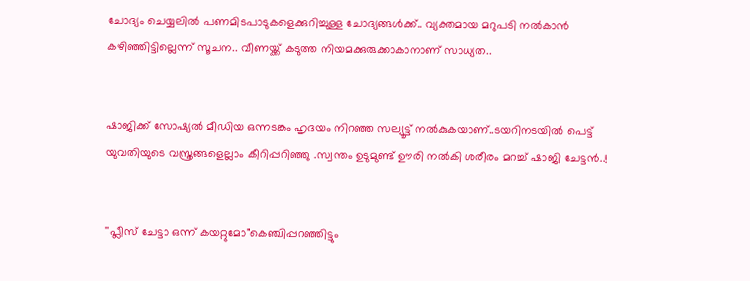ചോദ്യം ചെയ്യലില്‍ പണമിടപാടുകളെക്കുറിച്ചുള്ള ചോദ്യങ്ങള്‍ക്ക്.. വ്യക്തമായ മറുപടി നല്‍കാന്‍ കഴിഞ്ഞിട്ടില്ലെന്ന് സൂചന.. വീണയ്ക്ക് കടുത്ത നിയമക്കുരുക്കാകാനാണ് സാധ്യത..


ഷാജിക്ക് സോഷ്യല്‍ മീഡിയ ഒന്നടങ്കം ഹൃദയം നിറഞ്ഞ സല്യൂട്ട് നല്‍കുകയാണ്..ടയറിനടയിൽ പെട്ട് യുവതിയുടെ വസ്ത്രങ്ങളെല്ലാം കീറിപ്പറിഞ്ഞു .സ്വന്തം ഉടുമുണ്ട് ഊരി നല്‍കി ശരീരം മറച്ച് ഷാജി ചേട്ടൻ..!


''പ്ലീസ് ചേട്ടാ ഒന്ന് കയറ്റുമോ"കെഞ്ചിപ്പറഞ്ഞിട്ടും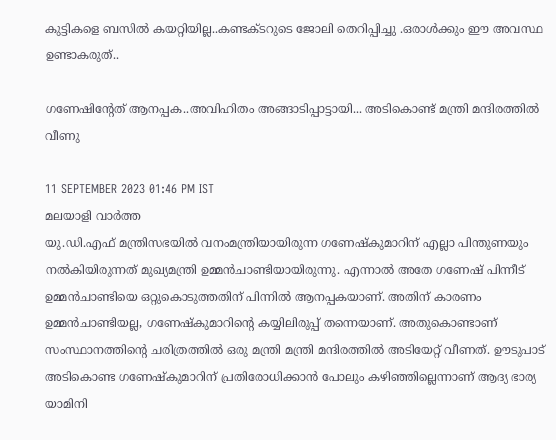കുട്ടികളെ ബസില്‍ കയറ്റിയില്ല..കണ്ടക്ടറുടെ ജോലി തെറിപ്പിച്ചു .ഒരാൾക്കും ഈ അവസ്ഥ ഉണ്ടാകരുത്..

ഗണേഷിന്റേത് ആനപ്പക..അവിഹിതം അങ്ങാടിപ്പാട്ടായി... അടികൊണ്ട് മന്ത്രി മന്ദിരത്തില്‍ വീണു

11 SEPTEMBER 2023 01:46 PM IST
മലയാളി വാര്‍ത്ത
യു.ഡി.എഫ് മന്ത്രിസഭയില്‍ വനംമന്ത്രിയായിരുന്ന ഗണേഷ്‌കുമാറിന് എല്ലാ പിന്തുണയും നല്‍കിയിരുന്നത് മുഖ്യമന്ത്രി ഉമ്മന്‍ചാണ്ടിയായിരുന്നു. എന്നാല്‍ അതേ ഗണേഷ് പിന്നീട് ഉമ്മന്‍ചാണ്ടിയെ ഒറ്റുകൊടുത്തതിന് പിന്നില്‍ ആനപ്പകയാണ്. അതിന് കാരണം ഉമ്മന്‍ചാണ്ടിയല്ല, ഗണേഷ്‌കുമാറിന്റെ കയ്യിലിരുപ്പ് തന്നെയാണ്. അതുകൊണ്ടാണ് സംസ്ഥാനത്തിന്റെ ചരിത്രത്തില്‍ ഒരു മന്ത്രി മന്ത്രി മന്ദിരത്തില്‍ അടിയേറ്റ് വീണത്. ഊടുപാട് അടികൊണ്ട ഗണേഷ്‌കുമാറിന് പ്രതിരോധിക്കാന്‍ പോലും കഴിഞ്ഞില്ലെന്നാണ് ആദ്യ ഭാര്യ യാമിനി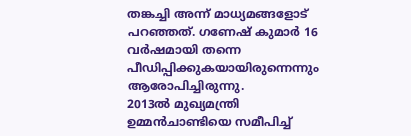തങ്കച്ചി അന്ന് മാധ്യമങ്ങളോട് പറഞ്ഞത്. ഗണേഷ് കുമാര്‍ 16 വര്‍ഷമായി തന്നെ പീഡിപ്പിക്കുകയായിരുന്നെന്നും ആരോപിച്ചിരുന്നു.           2013ല്‍ മുഖ്യമന്ത്രി ഉമ്മന്‍ചാണ്ടിയെ സമീപിച്ച്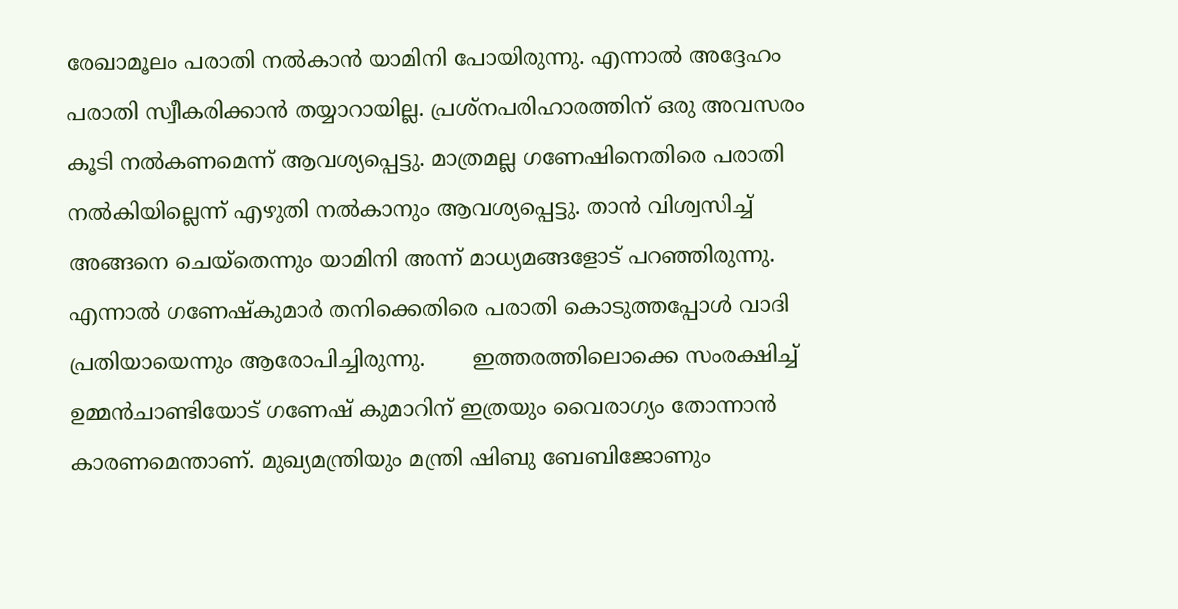രേഖാമൂലം പരാതി നല്‍കാന്‍ യാമിനി പോയിരുന്നു. എന്നാല്‍ അദ്ദേഹം പരാതി സ്വീകരിക്കാന്‍ തയ്യാറായില്ല. പ്രശ്‌നപരിഹാരത്തിന് ഒരു അവസരം കൂടി നല്‍കണമെന്ന് ആവശ്യപ്പെട്ടു. മാത്രമല്ല ഗണേഷിനെതിരെ പരാതി നല്‍കിയില്ലെന്ന് എഴുതി നല്‍കാനും ആവശ്യപ്പെട്ടു. താന്‍ വിശ്വസിച്ച് അങ്ങനെ ചെയ്‌തെന്നും യാമിനി അന്ന് മാധ്യമങ്ങളോട് പറഞ്ഞിരുന്നു. എന്നാല്‍ ഗണേഷ്‌കുമാര്‍ തനിക്കെതിരെ പരാതി കൊടുത്തപ്പോള്‍ വാദി പ്രതിയായെന്നും ആരോപിച്ചിരുന്നു.       ഇത്തരത്തിലൊക്കെ സംരക്ഷിച്ച് ഉമ്മന്‍ചാണ്ടിയോട് ഗണേഷ് കുമാറിന് ഇത്രയും വൈരാഗ്യം തോന്നാന്‍ കാരണമെന്താണ്. മുഖ്യമന്ത്രിയും മന്ത്രി ഷിബു ബേബിജോണും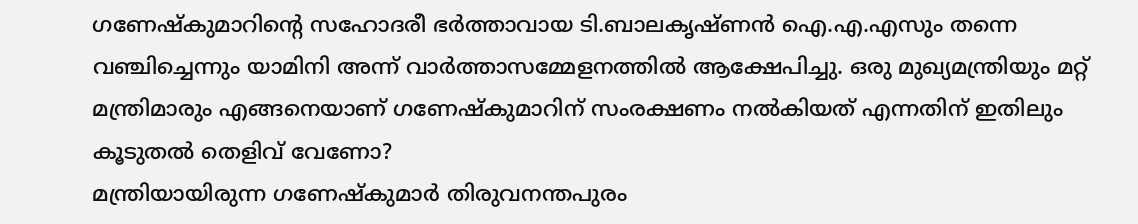ഗണേഷ്‌കുമാറിന്റെ സഹോദരീ ഭര്‍ത്താവായ ടി.ബാലകൃഷ്ണന്‍ ഐ.എ.എസും തന്നെ വഞ്ചിച്ചെന്നും യാമിനി അന്ന് വാര്‍ത്താസമ്മേളനത്തില്‍ ആക്ഷേപിച്ചു. ഒരു മുഖ്യമന്ത്രിയും മറ്റ് മന്ത്രിമാരും എങ്ങനെയാണ് ഗണേഷ്‌കുമാറിന് സംരക്ഷണം നല്‍കിയത് എന്നതിന് ഇതിലും കൂടുതല്‍ തെളിവ് വേണോ?
മന്ത്രിയായിരുന്ന ഗണേഷ്‌കുമാര്‍ തിരുവനന്തപുരം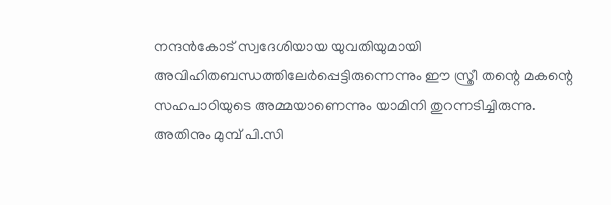നന്ദന്‍കോട് സ്വദേശിയായ യുവതിയുമായി അവിഹിതബന്ധത്തിലേര്‍പ്പെട്ടിരുന്നെന്നും ഈ സ്ത്രീ തന്റെ മകന്റെ സഹപാഠിയുടെ അമ്മയാണെന്നും യാമിനി തുറന്നടിച്ചിരുന്നു. അതിനും മുമ്പ് പി.സി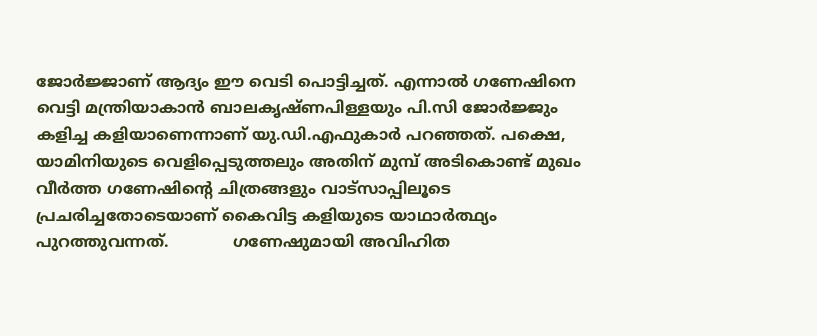ജോര്‍ജ്ജാണ് ആദ്യം ഈ വെടി പൊട്ടിച്ചത്. എന്നാല്‍ ഗണേഷിനെ വെട്ടി മന്ത്രിയാകാന്‍ ബാലകൃഷ്ണപിള്ളയും പി.സി ജോര്‍ജ്ജും കളിച്ച കളിയാണെന്നാണ് യു.ഡി.എഫുകാര്‍ പറഞ്ഞത്. പക്ഷെ, യാമിനിയുടെ വെളിപ്പെടുത്തലും അതിന് മുമ്പ് അടികൊണ്ട് മുഖം വീര്‍ത്ത ഗണേഷിന്റെ ചിത്രങ്ങളും വാട്‌സാപ്പിലൂടെ പ്രചരിച്ചതോടെയാണ് കൈവിട്ട കളിയുടെ യാഥാര്‍ത്ഥ്യം പുറത്തുവന്നത്.             ഗണേഷുമായി അവിഹിത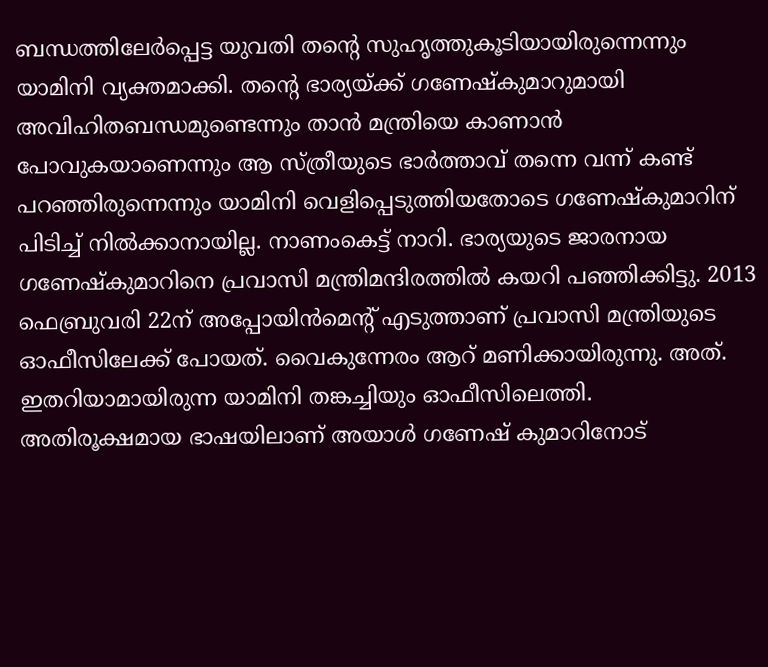ബന്ധത്തിലേര്‍പ്പെട്ട യുവതി തന്റെ സുഹൃത്തുകൂടിയായിരുന്നെന്നും യാമിനി വ്യക്തമാക്കി. തന്റെ ഭാര്യയ്ക്ക് ഗണേഷ്‌കുമാറുമായി അവിഹിതബന്ധമുണ്ടെന്നും താന്‍ മന്ത്രിയെ കാണാന്‍ പോവുകയാണെന്നും ആ സ്ത്രീയുടെ ഭാര്‍ത്താവ് തന്നെ വന്ന് കണ്ട് പറഞ്ഞിരുന്നെന്നും യാമിനി വെളിപ്പെടുത്തിയതോടെ ഗണേഷ്‌കുമാറിന് പിടിച്ച് നില്‍ക്കാനായില്ല. നാണംകെട്ട് നാറി. ഭാര്യയുടെ ജാരനായ ഗണേഷ്‌കുമാറിനെ പ്രവാസി മന്ത്രിമന്ദിരത്തില്‍ കയറി പഞ്ഞിക്കിട്ടു. 2013 ഫെബ്രുവരി 22ന് അപ്പോയിന്‍മെന്റ് എടുത്താണ് പ്രവാസി മന്ത്രിയുടെ ഓഫീസിലേക്ക് പോയത്. വൈകുന്നേരം ആറ് മണിക്കായിരുന്നു. അത്. ഇതറിയാമായിരുന്ന യാമിനി തങ്കച്ചിയും ഓഫീസിലെത്തി. അതിരൂക്ഷമായ ഭാഷയിലാണ് അയാള്‍ ഗണേഷ് കുമാറിനോട്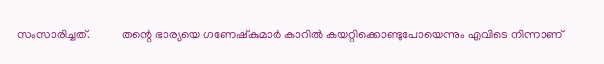സംസാരിച്ചത്.           തന്റെ ഭാര്യയെ ഗണേഷ്‌കുമാര്‍ കാറില്‍ കയറ്റിക്കൊണ്ടുപോയെന്നും എവിടെ നിന്നാണ്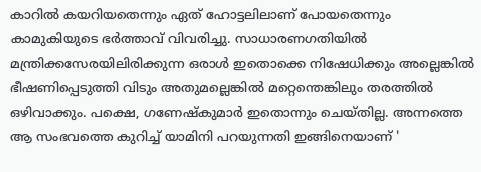കാറില്‍ കയറിയതെന്നും ഏത് ഹോട്ടലിലാണ് പോയതെന്നും കാമുകിയുടെ ഭര്‍ത്താവ് വിവരിച്ചു. സാധാരണഗതിയില്‍ മന്ത്രിക്കസേരയിലിരിക്കുന്ന ഒരാള്‍ ഇതൊക്കെ നിഷേധിക്കും അല്ലെങ്കില്‍ ഭീഷണിപ്പെടുത്തി വിടും അതുമല്ലെങ്കില്‍ മറ്റെന്തെങ്കിലും തരത്തില്‍ ഒഴിവാക്കും. പക്ഷെ, ഗണേഷ്‌കുമാര്‍ ഇതൊന്നും ചെയ്തില്ല. അന്നത്തെ ആ സംഭവത്തെ കുറിച്ച് യാമിനി പറയുന്നതി ഇങ്ങിനെയാണ് '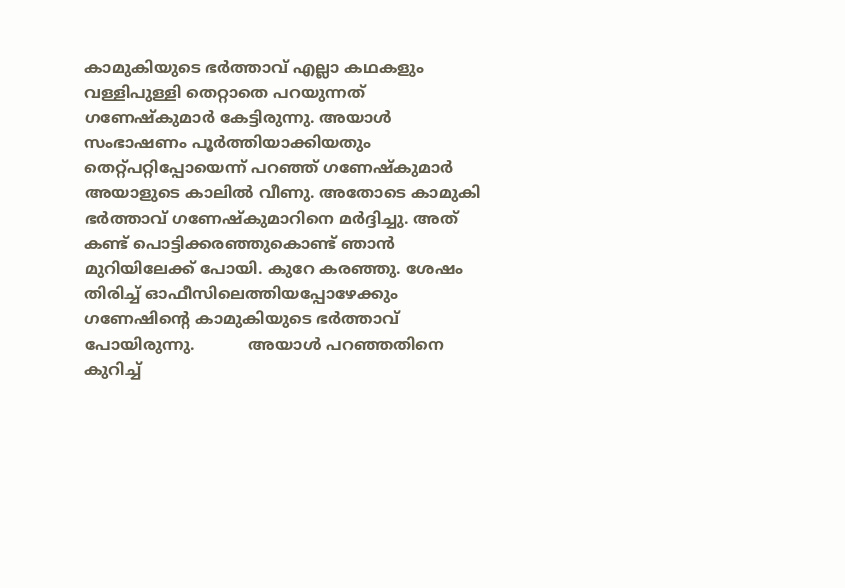കാമുകിയുടെ ഭര്‍ത്താവ് എല്ലാ കഥകളും വള്ളിപുള്ളി തെറ്റാതെ പറയുന്നത് ഗണേഷ്‌കുമാര്‍ കേട്ടിരുന്നു. അയാള്‍ സംഭാഷണം പൂര്‍ത്തിയാക്കിയതും തെറ്റ്പറ്റിപ്പോയെന്ന് പറഞ്ഞ് ഗണേഷ്‌കുമാര്‍ അയാളുടെ കാലില്‍ വീണു. അതോടെ കാമുകി ഭര്‍ത്താവ് ഗണേഷ്‌കുമാറിനെ മര്‍ദ്ദിച്ചു. അത് കണ്ട് പൊട്ടിക്കരഞ്ഞുകൊണ്ട് ഞാന്‍ മുറിയിലേക്ക് പോയി. കുറേ കരഞ്ഞു. ശേഷം തിരിച്ച് ഓഫീസിലെത്തിയപ്പോഴേക്കും ഗണേഷിന്റെ കാമുകിയുടെ ഭര്‍ത്താവ് പോയിരുന്നു.           അയാള്‍ പറഞ്ഞതിനെ കുറിച്ച്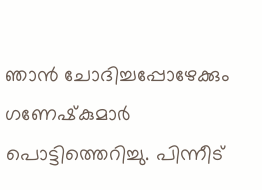ഞാന്‍ ചോദിച്ചപ്പോഴേക്കും ഗണേഷ്‌കുമാര്‍ പൊട്ടിത്തെറിച്ചു. പിന്നീട്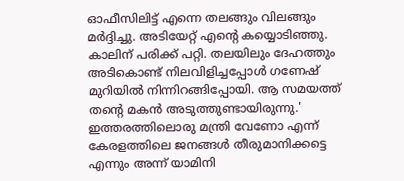ഓഫീസിലിട്ട് എന്നെ തലങ്ങും വിലങ്ങും മര്‍ദ്ദിച്ചു. അടിയേറ്റ് എന്റെ കയ്യൊടിഞ്ഞു. കാലിന് പരിക്ക് പറ്റി. തലയിലും ദേഹത്തും അടികൊണ്ട് നിലവിളിച്ചപ്പോള്‍ ഗണേഷ് മുറിയില്‍ നിന്നിറങ്ങിപ്പോയി. ആ സമയത്ത് തന്റെ മകന്‍ അടുത്തുണ്ടായിരുന്നു.' ഇത്തരത്തിലൊരു മന്ത്രി വേണോ എന്ന് കേരളത്തിലെ ജനങ്ങള്‍ തീരുമാനിക്കട്ടെ എന്നും അന്ന് യാമിനി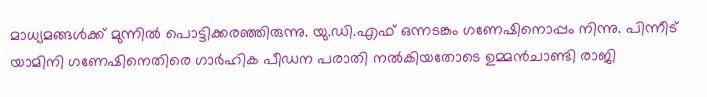മാധ്യമങ്ങള്‍ക്ക് മുന്നില്‍ പൊട്ടിക്കരഞ്ഞിരുന്നു. യു.ഡി.എഫ് ഒന്നടങ്കം ഗണേഷിനൊപ്പം നിന്നു. പിന്നീട് യാമിനി ഗണേഷിനെതിരെ ഗാര്‍ഹിക പീഡന പരാതി നല്‍കിയതോടെ ഉമ്മന്‍ചാണ്ടി രാജി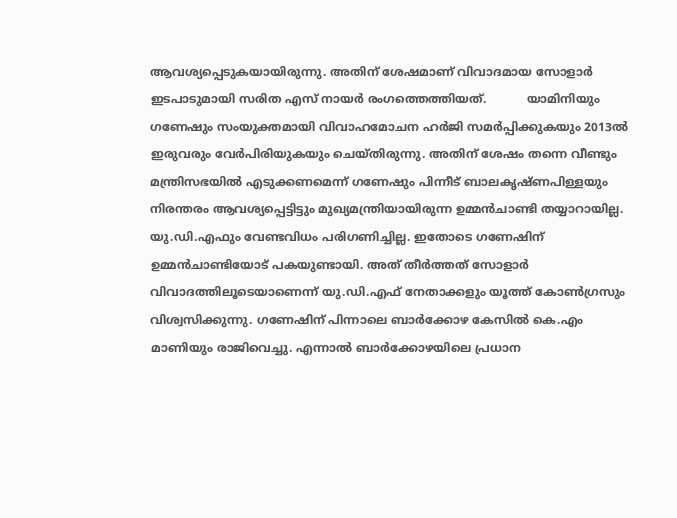ആവശ്യപ്പെടുകയായിരുന്നു. അതിന് ശേഷമാണ് വിവാദമായ സോളാര്‍ ഇടപാടുമായി സരിത എസ് നായര്‍ രംഗത്തെത്തിയത്.           യാമിനിയും ഗണേഷും സംയുക്തമായി വിവാഹമോചന ഹര്‍ജി സമര്‍പ്പിക്കുകയും 2013ല്‍ ഇരുവരും വേര്‍പിരിയുകയും ചെയ്തിരുന്നു. അതിന് ശേഷം തന്നെ വീണ്ടും മന്ത്രിസഭയില്‍ എടുക്കണമെന്ന് ഗണേഷും പിന്നീട് ബാലകൃഷ്ണപിള്ളയും നിരന്തരം ആവശ്യപ്പെട്ടിട്ടും മുഖ്യമന്ത്രിയായിരുന്ന ഉമ്മന്‍ചാണ്ടി തയ്യാറായില്ല. യു.ഡി.എഫും വേണ്ടവിധം പരിഗണിച്ചില്ല. ഇതോടെ ഗണേഷിന് ഉമ്മന്‍ചാണ്ടിയോട് പകയുണ്ടായി. അത് തീര്‍ത്തത് സോളാര്‍ വിവാദത്തിലൂടെയാണെന്ന് യു.ഡി.എഫ് നേതാക്കളും യൂത്ത് കോണ്‍ഗ്രസും വിശ്വസിക്കുന്നു. ഗണേഷിന് പിന്നാലെ ബാര്‍ക്കോഴ കേസില്‍ കെ.എം മാണിയും രാജിവെച്ചു. എന്നാല്‍ ബാര്‍ക്കോഴയിലെ പ്രധാന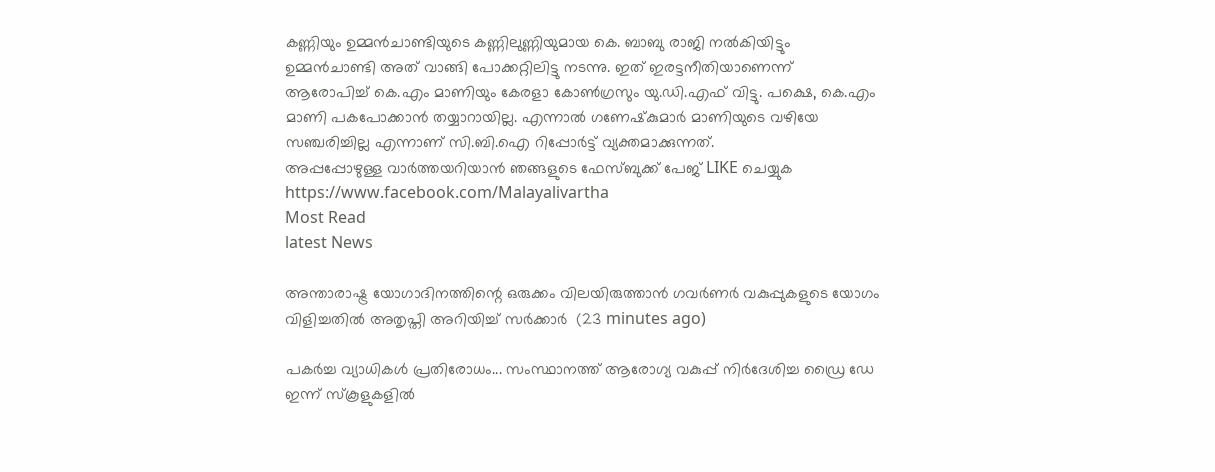കണ്ണിയും ഉമ്മന്‍ചാണ്ടിയുടെ കണ്ണിലുണ്ണിയുമായ കെ. ബാബു രാജി നല്‍കിയിട്ടും ഉമ്മന്‍ചാണ്ടി അത് വാങ്ങി പോക്കറ്റിലിട്ടു നടന്നു. ഇത് ഇരട്ടനീതിയാണെന്ന് ആരോപിച്ച് കെ.എം മാണിയും കേരളാ കോണ്‍ഗ്രസും യു.ഡി.എഫ് വിട്ടു. പക്ഷെ, കെ.എം മാണി പകപോക്കാന്‍ തയ്യാറായില്ല. എന്നാല്‍ ഗണേഷ്‌കുമാര്‍ മാണിയുടെ വഴിയേ സഞ്ചരിച്ചില്ല എന്നാണ് സി.ബി.ഐ റിപ്പോര്‍ട്ട് വ്യക്തമാക്കുന്നത്.
അപ്പപ്പോഴുള്ള വാര്‍ത്തയറിയാന്‍ ഞങ്ങളുടെ ഫേസ്‌ബുക്ക്‌ പേജ് LIKE ചെയ്യുക
https://www.facebook.com/Malayalivartha
Most Read
latest News

അന്താരാഷ്ട്ര യോഗാദിനത്തിന്റെ ഒരുക്കം വിലയിരുത്താൻ ഗവർണർ വകുപ്പുകളുടെ യോഗം വിളിച്ചതിൽ അതൃപ്തി അറിയിച്ച് സർക്കാർ  (23 minutes ago)

പകർച്ച വ്യാധികൾ പ്രതിരോധം... സംസ്ഥാനത്ത് ആരോഗ്യ വകുപ്പ് നിർദേശിച്ച ഡ്രൈ ഡേ ഇന്ന് സ്‌കൂളുകളിൽ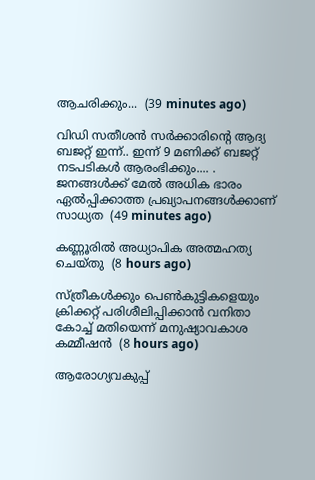ആചരിക്കും...  (39 minutes ago)

വിഡി സതീശൻ സർക്കാരിന്‍റെ ആദ്യ ബജറ്റ് ഇന്ന്.. ഇന്ന് 9 മണിക്ക് ബജറ്റ് നടപടികള്‍ ആരംഭിക്കും.... . ജനങ്ങൾക്ക് മേൽ അധിക ഭാരം ഏൽപ്പിക്കാത്ത പ്രഖ്യാപനങ്ങൾക്കാണ് സാധ്യത  (49 minutes ago)

കണ്ണൂരില്‍ അധ്യാപിക അത്മഹത്യ ചെയ്തു  (8 hours ago)

സ്ത്രീകള്‍ക്കും പെണ്‍കുട്ടികളെയും ക്രിക്കറ്റ് പരിശീലിപ്പിക്കാന്‍ വനിതാ കോച്ച് മതിയെന്ന് മനുഷ്യാവകാശ കമ്മീഷന്‍  (8 hours ago)

ആരോഗ്യവകുപ്പ്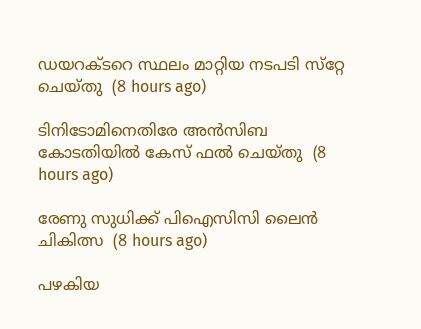ഡയറക്ടറെ സ്ഥലം മാറ്റിയ നടപടി സ്‌റ്റേ ചെയ്തു  (8 hours ago)

ടിനിടോമിനെതിരേ അന്‍സിബ കോടതിയില്‍ കേസ് ഫല്‍ ചെയ്തു  (8 hours ago)

രേണു സുധിക്ക് പിഐസിസി ലൈന്‍ ചികിത്സ  (8 hours ago)

പഴകിയ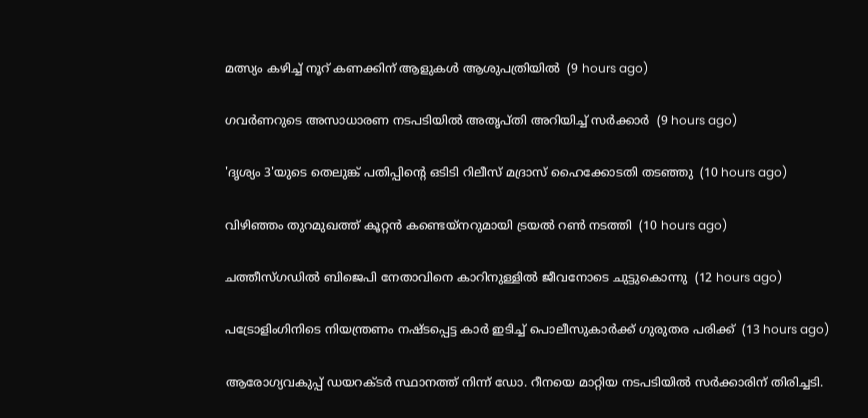മത്സ്യം കഴിച്ച് നൂറ് കണക്കിന് ആളുകള്‍ ആശുപത്രിയില്‍  (9 hours ago)

ഗവര്‍ണറുടെ അസാധാരണ നടപടിയില്‍ അതൃപ്തി അറിയിച്ച് സര്‍ക്കാര്‍  (9 hours ago)

'ദൃശ്യം 3'യുടെ തെലുങ്ക് പതിപ്പിന്റെ ഒടിടി റിലീസ് മദ്രാസ് ഹൈക്കോടതി തടഞ്ഞു  (10 hours ago)

വിഴിഞ്ഞം തുറമുഖത്ത് കൂറ്റന്‍ കണ്ടെയ്‌നറുമായി ട്രയല്‍ റണ്‍ നടത്തി  (10 hours ago)

ചത്തീസ്ഗഡില്‍ ബിജെപി നേതാവിനെ കാറിനുള്ളില്‍ ജീവനോടെ ചുട്ടുകൊന്നു  (12 hours ago)

പട്രോളിംഗിനിടെ നിയന്ത്രണം നഷ്ടപ്പെട്ട കാര്‍ ഇടിച്ച് പൊലീസുകാര്‍ക്ക് ഗുരുതര പരിക്ക്  (13 hours ago)

ആരോഗ്യവകുപ്പ് ഡയറക്ടർ സ്ഥാനത്ത് നിന്ന് ഡോ. റീനയെ മാറ്റിയ നടപടിയിൽ സർക്കാരിന് തിരിച്ചടി.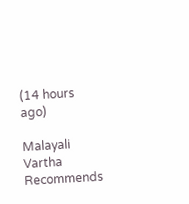(14 hours ago)

Malayali Vartha Recommends